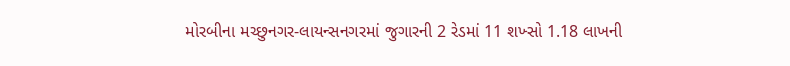મોરબીના મચ્છુનગર-લાયન્સનગરમાં જુગારની 2 રેડમાં 11 શખ્સો 1.18 લાખની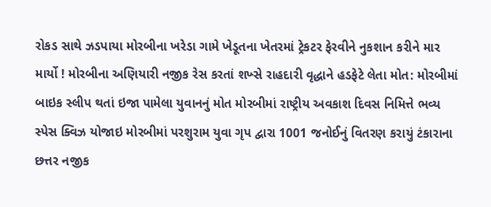રોકડ સાથે ઝડપાયા મોરબીના ખરેડા ગામે ખેડૂતના ખેતરમાં ટ્રેકટર ફેરવીને નુકશાન કરીને માર માર્યો ! મોરબીના અણિયારી નજીક રેસ કરતાં શખ્સે રાહદારી વૃદ્ધાને હડફેટે લેતા મોત: મોરબીમાં બાઇક સ્લીપ થતાં ઇજા પામેલા યુવાનનું મોત મોરબીમાં રાષ્ટ્રીય અવકાશ દિવસ નિમિત્તે ભવ્ય સ્પેસ ક્વિઝ યોજાઇ મોરબીમાં પરશુરામ યુવા ગૃપ દ્વારા 1001 જનોઈનું વિતરણ કરાયું ટંકારાના છત્તર નજીક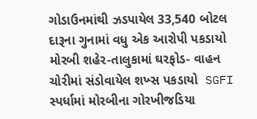ગોડાઉનમાંથી ઝડપાયેલ 33,540 બોટલ દારૂના ગુનામાં વધુ એક આરોપી પકડાયો મોરબી શહેર-તાલુકામાં ઘરફોડ- વાહન ચોરીમાં સંડોવાયેલ શખ્સ પકડાયો  SGFI સ્પર્ધામાં મોરબીના ગોરખીજડિયા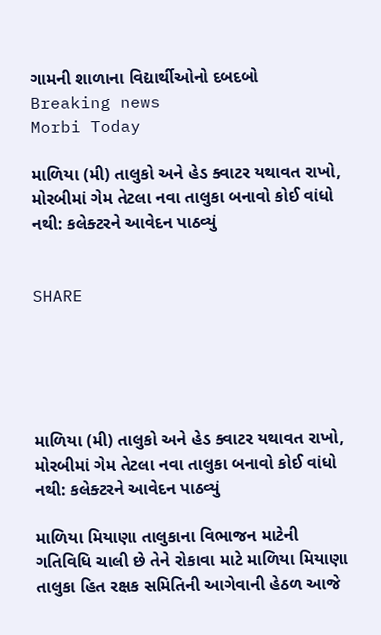ગામની શાળાના વિદ્યાર્થીઓનો દબદબો
Breaking news
Morbi Today

માળિયા (મી) તાલુકો અને હેડ ક્વાટર યથાવત રાખો, મોરબીમાં ગેમ તેટલા નવા તાલુકા બનાવો કોઈ વાંધો નથી: કલેક્ટરને આવેદન પાઠવ્યું


SHARE





માળિયા (મી) તાલુકો અને હેડ ક્વાટર યથાવત રાખો, મોરબીમાં ગેમ તેટલા નવા તાલુકા બનાવો કોઈ વાંધો નથી: કલેક્ટરને આવેદન પાઠવ્યું

માળિયા મિયાણા તાલુકાના વિભાજન માટેની ગતિવિધિ ચાલી છે તેને રોકાવા માટે માળિયા મિયાણા તાલુકા હિત રક્ષક સમિતિની આગેવાની હેઠળ આજે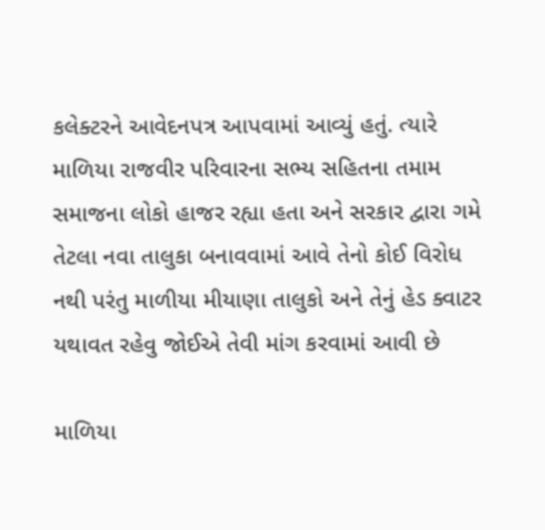કલેક્ટરને આવેદનપત્ર આપવામાં આવ્યું હતું. ત્યારે માળિયા રાજવીર પરિવારના સભ્ય સહિતના તમામ સમાજના લોકો હાજર રહ્યા હતા અને સરકાર દ્વારા ગમે તેટલા નવા તાલુકા બનાવવામાં આવે તેનો કોઈ વિરોધ નથી પરંતુ માળીયા મીયાણા તાલુકો અને તેનું હેડ ક્વાટર યથાવત રહેવુ જોઈએ તેવી માંગ કરવામાં આવી છે

માળિયા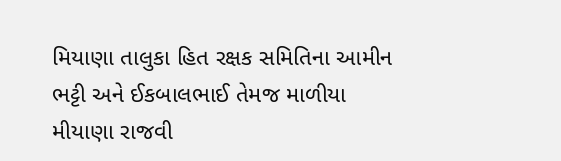મિયાણા તાલુકા હિત રક્ષક સમિતિના આમીન ભટ્ટી અને ઈકબાલભાઈ તેમજ માળીયા મીયાણા રાજવી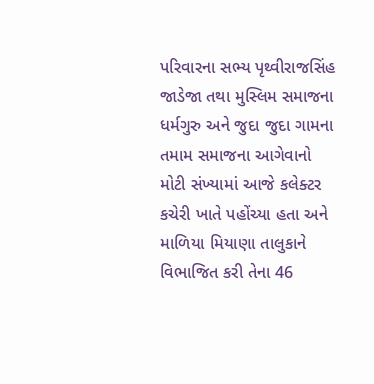પરિવારના સભ્ય પૃથ્વીરાજસિંહ જાડેજા તથા મુસ્લિમ સમાજના ધર્મગુરુ અને જુદા જુદા ગામના તમામ સમાજના આગેવાનો મોટી સંખ્યામાં આજે કલેક્ટર કચેરી ખાતે પહોંચ્યા હતા અને માળિયા મિયાણા તાલુકાને વિભાજિત કરી તેના 46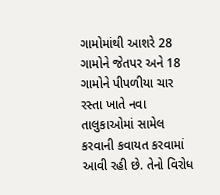ગામોમાંથી આશરે 28 ગામોને જેતપર અને 18 ગામોને પીપળીયા ચાર રસ્તા ખાતે નવા તાલુકાઓમાં સામેલ કરવાની કવાયત કરવામાં આવી રહી છે. તેનો વિરોધ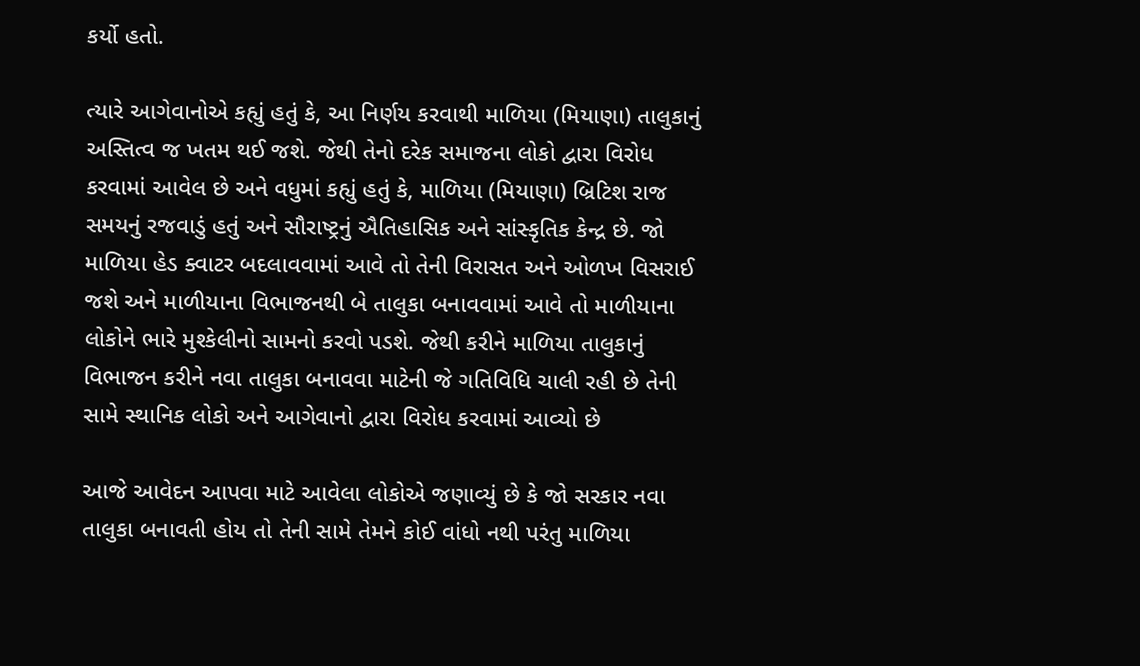કર્યો હતો.

ત્યારે આગેવાનોએ કહ્યું હતું કે, આ નિર્ણય કરવાથી માળિયા (મિયાણા) તાલુકાનું અસ્તિત્વ જ ખતમ થઈ જશે. જેથી તેનો દરેક સમાજના લોકો દ્વારા વિરોધ કરવામાં આવેલ છે અને વધુમાં કહ્યું હતું કે, માળિયા (મિયાણા) બ્રિટિશ રાજ સમયનું રજવાડું હતું અને સૌરાષ્ટ્રનું ઐતિહાસિક અને સાંસ્કૃતિક કેન્દ્ર છે. જો માળિયા હેડ ક્વાટર બદલાવવામાં આવે તો તેની વિરાસત અને ઓળખ વિસરાઈ જશે અને માળીયાના વિભાજનથી બે તાલુકા બનાવવામાં આવે તો માળીયાના લોકોને ભારે મુશ્કેલીનો સામનો કરવો પડશે. જેથી કરીને માળિયા તાલુકાનું વિભાજન કરીને નવા તાલુકા બનાવવા માટેની જે ગતિવિધિ ચાલી રહી છે તેની સામે સ્થાનિક લોકો અને આગેવાનો દ્વારા વિરોધ કરવામાં આવ્યો છે

આજે આવેદન આપવા માટે આવેલા લોકોએ જણાવ્યું છે કે જો સરકાર નવા તાલુકા બનાવતી હોય તો તેની સામે તેમને કોઈ વાંધો નથી પરંતુ માળિયા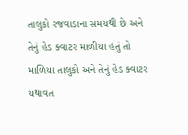તાલુકો રજવાડાના સમયથી છે અને તેનું હેડ ક્વાટર માળીયા હતું તો માળિયા તાલુકો અને તેનું હેડ ક્વાટર યથાવત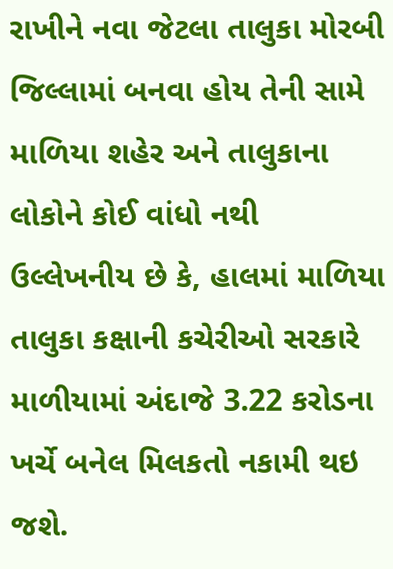રાખીને નવા જેટલા તાલુકા મોરબી જિલ્લામાં બનવા હોય તેની સામે માળિયા શહેર અને તાલુકાના લોકોને કોઈ વાંધો નથી ઉલ્લેખનીય છે કે, હાલમાં માળિયા તાલુકા કક્ષાની કચેરીઓ સરકારે માળીયામાં અંદાજે 3.22 કરોડના ખર્ચે બનેલ મિલકતો નકામી થઇ જશે.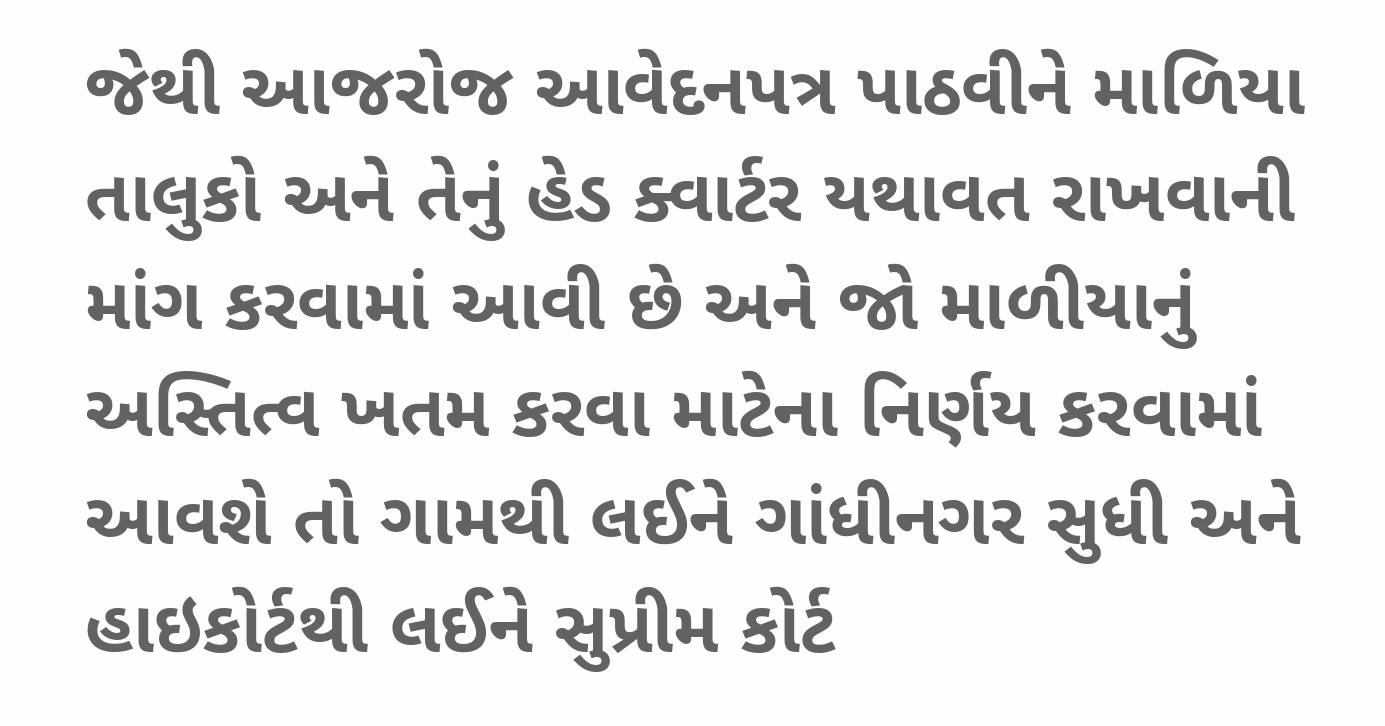જેથી આજરોજ આવેદનપત્ર પાઠવીને માળિયા તાલુકો અને તેનું હેડ ક્વાર્ટર યથાવત રાખવાની માંગ કરવામાં આવી છે અને જો માળીયાનું અસ્તિત્વ ખતમ કરવા માટેના નિર્ણય કરવામાં આવશે તો ગામથી લઈને ગાંધીનગર સુધી અને હાઇકોર્ટથી લઈને સુપ્રીમ કોર્ટ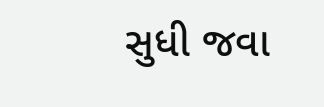સુધી જવા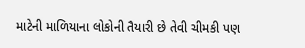માટેની માળિયાના લોકોની તૈયારી છે તેવી ચીમકી પણ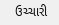ઉચ્ચારી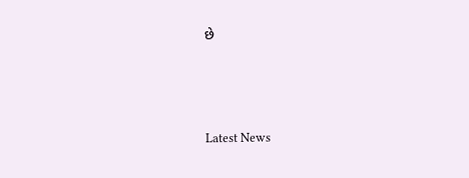છે




Latest News